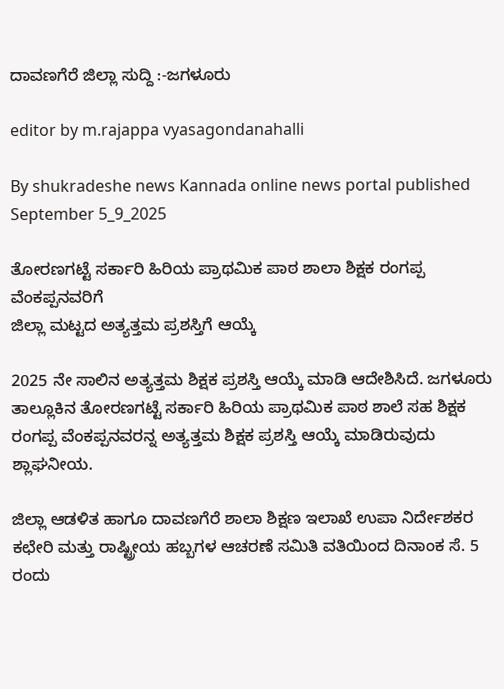ದಾವಣಗೆರೆ ಜಿಲ್ಲಾ ಸುದ್ದಿ :-ಜಗಳೂರು

editor by m.rajappa vyasagondanahalli

By shukradeshe news Kannada online news portal published September 5_9_2025

ತೋರಣಗಟ್ಟೆ ಸರ್ಕಾರಿ ಹಿರಿಯ ಪ್ರಾಥಮಿಕ ಪಾಠ ಶಾಲಾ ಶಿಕ್ಷಕ ರಂಗಪ್ಪ ವೆಂಕಪ್ಪನವರಿಗೆ
ಜಿಲ್ಲಾ ಮಟ್ಟದ ಅತ್ಯತ್ತಮ ಪ್ರಶಸ್ತಿಗೆ ಆಯ್ಕೆ

2025 ನೇ ಸಾಲಿನ ಅತ್ಯತ್ತಮ ಶಿಕ್ಷಕ ಪ್ರಶಸ್ತಿ ಆಯ್ಕೆ ಮಾಡಿ ಆದೇಶಿಸಿದೆ. ಜಗಳೂರು ತಾಲ್ಲೂಕಿನ ತೋರಣಗಟ್ಟೆ ಸರ್ಕಾರಿ ಹಿರಿಯ ಪ್ರಾಥಮಿಕ ಪಾಠ ಶಾಲೆ ಸಹ ಶಿಕ್ಷಕ ರಂಗಪ್ಪ ವೆಂಕಪ್ಪನವರನ್ನ ಅತ್ಯತ್ತಮ ಶಿಕ್ಷಕ ಪ್ರಶಸ್ತಿ ಆಯ್ಕೆ ಮಾಡಿರುವುದು ಶ್ಲಾಘನೀಯ.

ಜಿಲ್ಲಾ ಆಡಳಿತ ಹಾಗೂ ದಾವಣಗೆರೆ ಶಾಲಾ ಶಿಕ್ಷಣ ಇಲಾಖೆ ಉಪಾ ನಿರ್ದೇಶಕರ ಕಛೇರಿ ಮತ್ತು ರಾಷ್ಟ್ರೀಯ ಹಬ್ಬಗಳ ಆಚರಣೆ ಸಮಿತಿ ವತಿಯಿಂದ ದಿನಾಂಕ ಸೆ. 5 ರಂದು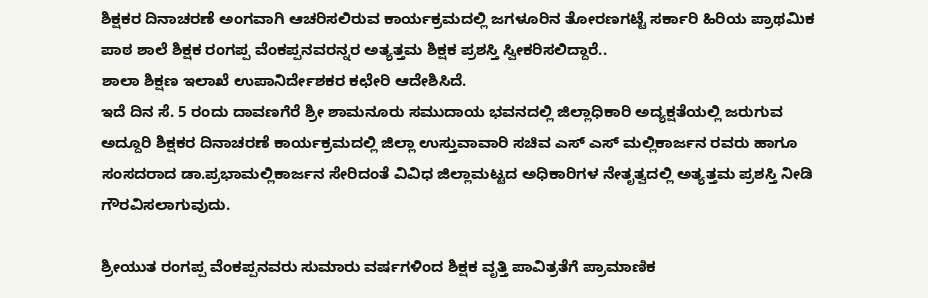ಶಿಕ್ಷಕರ ದಿನಾಚರಣೆ ಅಂಗವಾಗಿ ಆಚರಿಸಲಿರುವ ಕಾರ್ಯಕ್ರಮದಲ್ಲಿ ಜಗಳೂರಿನ ತೋರಣಗಟ್ಟೆ ಸರ್ಕಾರಿ ಹಿರಿಯ ಪ್ರಾಥಮಿಕ ಪಾಠ ಶಾಲೆ ಶಿಕ್ಷಕ ರಂಗಪ್ಪ ವೆಂಕಪ್ಪನವರನ್ನರ ಅತ್ಯತ್ತಮ ಶಿಕ್ಷಕ ಪ್ರಶಸ್ತಿ ಸ್ವೀಕರಿಸಲಿದ್ದಾರೆ..
ಶಾಲಾ ಶಿಕ್ಷಣ ಇಲಾಖೆ ಉಪಾನಿರ್ದೇಶಕರ ಕಛೇರಿ ಆದೇಶಿಸಿದೆ.
ಇದೆ ದಿನ ಸೆ. 5 ರಂದು ದಾವಣಗೆರೆ ಶ್ರೀ ಶಾಮನೂರು ಸಮುದಾಯ ಭವನದಲ್ಲಿ ಜಿಲ್ಲಾಧಿಕಾರಿ ಅದ್ಯಕ್ಷತೆಯಲ್ಲಿ ಜರುಗುವ ಅದ್ದೂರಿ ಶಿಕ್ಷಕರ ದಿನಾಚರಣೆ ಕಾರ್ಯಕ್ರಮದಲ್ಲಿ ಜಿಲ್ಲಾ ಉಸ್ತುವಾವಾರಿ ಸಚಿವ ಎಸ್ ಎಸ್ ಮಲ್ಲಿಕಾರ್ಜನ ರವರು ಹಾಗೂ ಸಂಸದರಾದ ಡಾ.ಪ್ರಭಾಮಲ್ಲಿಕಾರ್ಜನ ಸೇರಿದಂತೆ ವಿವಿಧ ಜಿಲ್ಲಾಮಟ್ಟದ ಅಧಿಕಾರಿಗಳ ನೇತೃತ್ವದಲ್ಲಿ ಅತ್ಯತ್ತಮ ಪ್ರಶಸ್ತಿ ನೀಡಿ ಗೌರವಿಸಲಾಗುವುದು.

ಶ್ರೀಯುತ ರಂಗಪ್ಪ ವೆಂಕಪ್ಪನವರು ಸುಮಾರು ವರ್ಷಗಳಿಂದ ಶಿಕ್ಷಕ ವೃತ್ತಿ ಪಾವಿತ್ರತೆಗೆ ಪ್ರಾಮಾಣಿಕ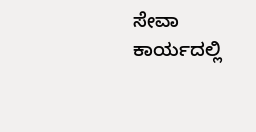ಸೇವಾ ಕಾರ್ಯದಲ್ಲಿ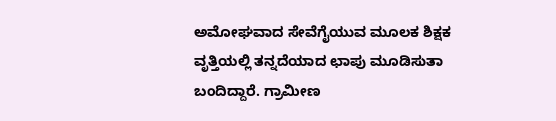ಅಮೋಘವಾದ ಸೇವೆಗೈಯುವ ಮೂಲಕ ಶಿಕ್ಷಕ ವೃತ್ತಿಯಲ್ಲಿ ತನ್ನದೆಯಾದ ಛಾಪು ಮೂಡಿಸುತಾ ಬಂದಿದ್ದಾರೆ. ಗ್ರಾಮೀಣ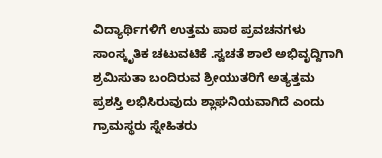ವಿದ್ಯಾರ್ಥಿಗಳಿಗೆ ಉತ್ತಮ ಪಾಠ ಪ್ರವಚನಗಳು ಸಾಂಸ್ಕೃತಿಕ ಚಟುವಟಿಕೆ .ಸ್ವಚತೆ ಶಾಲೆ ಅಭಿವೃದ್ದಿಗಾಗಿ ಶ್ರಮಿಸುತಾ ಬಂದಿರುವ ಶ್ರೀಯುತರಿಗೆ ಅತ್ಯತ್ತಮ ಪ್ರಶಸ್ತಿ ಲಭಿಸಿರುವುದು ಶ್ಲಾಘನಿಯವಾಗಿದೆ ಎಂದು ಗ್ರಾಮಸ್ಥರು ಸ್ನೇಹಿತರು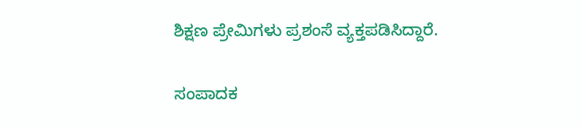ಶಿಕ್ಷಣ ಪ್ರೇಮಿಗಳು ಪ್ರಶಂಸೆ ವ್ಯಕ್ತಪಡಿಸಿದ್ದಾರೆ.

ಸಂಪಾದಕ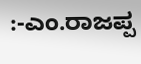:-ಎಂ.ರಾಜಪ್ಪ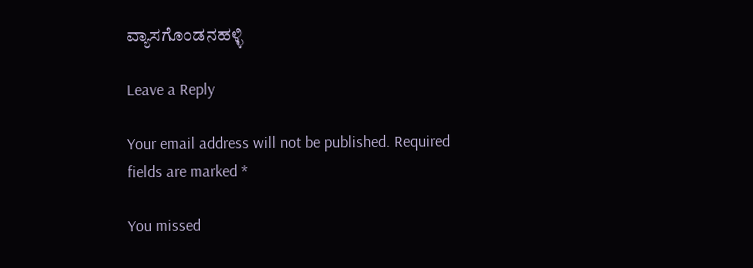ವ್ಯಾಸಗೊಂಡನಹಳ್ಳಿ

Leave a Reply

Your email address will not be published. Required fields are marked *

You missed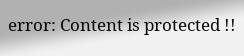error: Content is protected !!